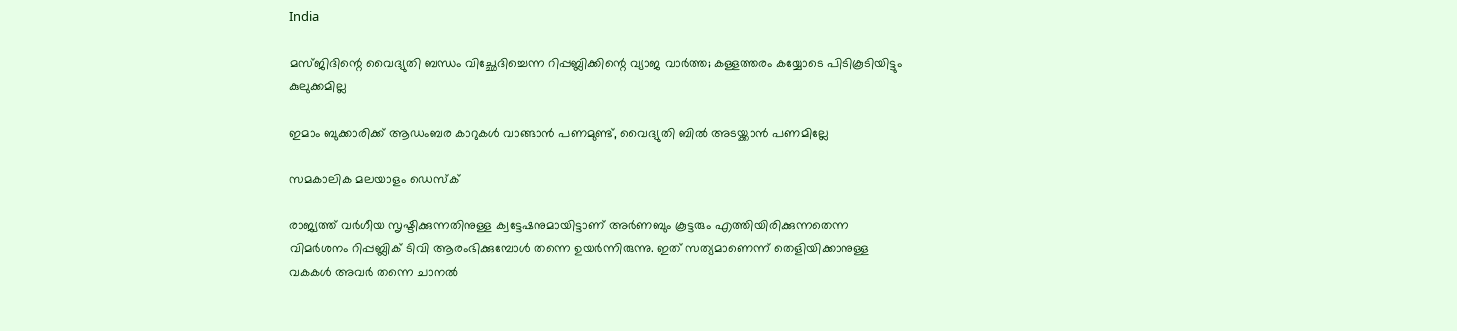India

മസ്ജിദിന്റെ വൈദ്യുതി ബന്ധം വിച്ഛേദിച്ചെന്ന റിപ്പബ്ലിക്കിന്റെ വ്യാജ വാര്‍ത്ത; കള്ളത്തരം കയ്യോടെ പിടികൂടിയിട്ടും കുലുക്കമില്ല

ഇമാം ബുക്കാരിക്ക് ആഡംബര കാറുകള്‍ വാങ്ങാന്‍ പണമുണ്ട്, വൈദ്യുതി ബില്‍ അടയ്ക്കാന്‍ പണമില്ലേ

സമകാലിക മലയാളം ഡെസ്ക്

രാജ്യത്ത് വര്‍ഗീയ സൃഷ്ടിക്കുന്നതിനുള്ള ക്വട്ടേഷനുമായിട്ടാണ് അര്‍ണബും കൂട്ടരും എത്തിയിരിക്കുന്നതെന്ന വിമര്‍ശനം റിപ്പബ്ലിക് ടിവി ആരംഭിക്കുമ്പോള്‍ തന്നെ ഉയര്‍ന്നിരുന്നു. ഇത് സത്യമാണെന്ന് തെളിയിക്കാനുള്ള വകകള്‍ അവര്‍ തന്നെ ചാനല്‍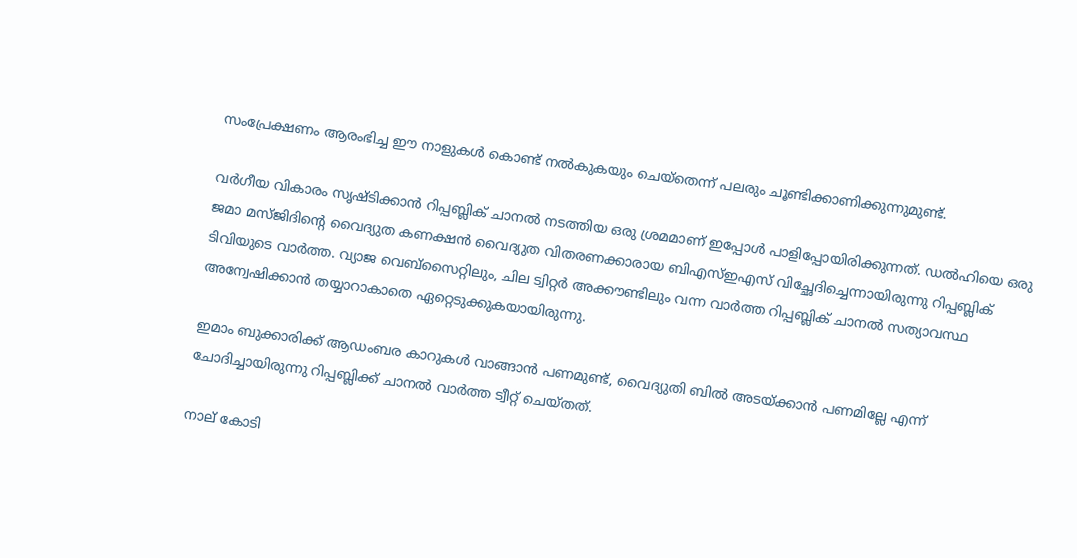സംപ്രേക്ഷണം ആരംഭിച്ച ഈ നാളുകള്‍ കൊണ്ട് നല്‍കുകയും ചെയ്‌തെന്ന് പലരും ചൂണ്ടിക്കാണിക്കുന്നുമുണ്ട്.

വര്‍ഗീയ വികാരം സൃഷ്ടിക്കാന്‍ റിപ്പബ്ലിക് ചാനല്‍ നടത്തിയ ഒരു ശ്രമമാണ് ഇപ്പോള്‍ പാളിപ്പോയിരിക്കുന്നത്. ഡല്‍ഹിയെ ഒരു ജമാ മസ്ജിദിന്റെ വൈദ്യുത കണക്ഷന്‍ വൈദ്യുത വിതരണക്കാരായ ബിഎസ്ഇഎസ് വിച്ഛേദിച്ചെന്നായിരുന്നു റിപ്പബ്ലിക് ടിവിയുടെ വാര്‍ത്ത. വ്യാജ വെബ്‌സൈറ്റിലും, ചില ട്വിറ്റര്‍ അക്കൗണ്ടിലും വന്ന വാര്‍ത്ത റിപ്പബ്ലിക് ചാനല്‍ സത്യാവസ്ഥ അന്വേഷിക്കാന്‍ തയ്യാറാകാതെ ഏറ്റെടുക്കുകയായിരുന്നു.

ഇമാം ബുക്കാരിക്ക് ആഡംബര കാറുകള്‍ വാങ്ങാന്‍ പണമുണ്ട്, വൈദ്യുതി ബില്‍ അടയ്ക്കാന്‍ പണമില്ലേ എന്ന് ചോദിച്ചായിരുന്നു റിപ്പബ്ലിക്ക് ചാനല്‍ വാര്‍ത്ത ട്വീറ്റ് ചെയ്തത്.

നാല് കോടി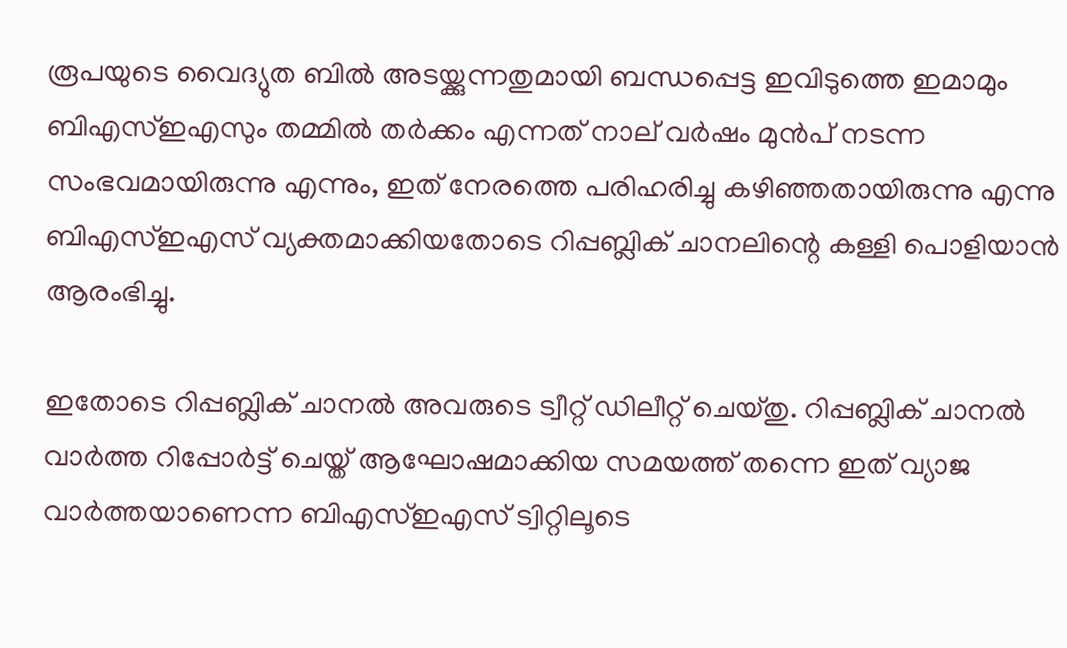രൂപയുടെ വൈദ്യുത ബില്‍ അടയ്ക്കുന്നതുമായി ബന്ധപ്പെട്ട ഇവിടുത്തെ ഇമാമും ബിഎസ്ഇഎസും തമ്മില്‍ തര്‍ക്കം എന്നത് നാല് വര്‍ഷം മുന്‍പ് നടന്ന സംഭവമായിരുന്നു എന്നും, ഇത് നേരത്തെ പരിഹരിച്ചു കഴിഞ്ഞതായിരുന്നു എന്നു ബിഎസ്ഇഎസ് വ്യക്തമാക്കിയതോടെ റിപ്പബ്ലിക് ചാനലിന്റെ കള്ളി പൊളിയാന്‍ ആരംഭിച്ചു.

ഇതോടെ റിപ്പബ്ലിക് ചാനല്‍ അവരുടെ ട്വീറ്റ് ഡിലീറ്റ് ചെയ്തു. റിപ്പബ്ലിക് ചാനല്‍ വാര്‍ത്ത റിപ്പോര്‍ട്ട് ചെയ്ത്‌ ആഘോഷമാക്കിയ സമയത്ത് തന്നെ ഇത് വ്യാജ വാര്‍ത്തയാണെന്ന ബിഎസ്ഇഎസ് ട്വിറ്റിലൂടെ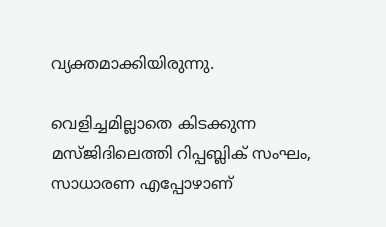വ്യക്തമാക്കിയിരുന്നു.

വെളിച്ചമില്ലാതെ കിടക്കുന്ന മസ്ജിദിലെത്തി റിപ്പബ്ലിക് സംഘം, സാധാരണ എപ്പോഴാണ്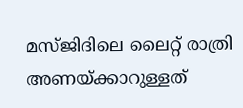മസ്ജിദിലെ ലൈറ്റ് രാത്രി അണയ്ക്കാറുള്ളത്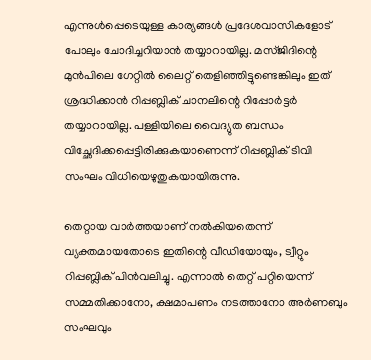എന്നുള്‍പ്പെടെയുള്ള കാര്യങ്ങള്‍ പ്രദേശവാസികളോട് പോലും ചോദിച്ചറിയാന്‍ തയ്യാറായില്ല. മസ്ജിദിന്റെ മുന്‍പിലെ ഗേറ്റില്‍ ലൈറ്റ് തെളിഞ്ഞിട്ടുണ്ടെങ്കിലും ഇത് ശ്രദ്ധിക്കാന്‍ റിപ്പബ്ലിക് ചാനലിന്റെ റിപ്പോര്‍ട്ടര്‍ തയ്യാറായില്ല. പള്ളിയിലെ വൈദ്യുത ബന്ധം വിച്ഛേദിക്കപ്പെട്ടിരിക്കുകയാണെന്ന് റിപ്പബ്ലിക് ടിവി സംഘം വിധിയെഴുതുകയായിരുന്നു.

തെറ്റായ വാര്‍ത്തയാണ് നല്‍കിയതെന്ന് വ്യക്തമായതോടെ ഇതിന്റെ വീഡിയോയും, ട്വീറ്റും റിപ്പബ്ലിക് പിന്‍വലിച്ചു. എന്നാല്‍ തെറ്റ് പറ്റിയെന്ന് സമ്മതിക്കാനോ, ക്ഷമാപണം നടത്താനോ അര്‍ണബും സംഘവും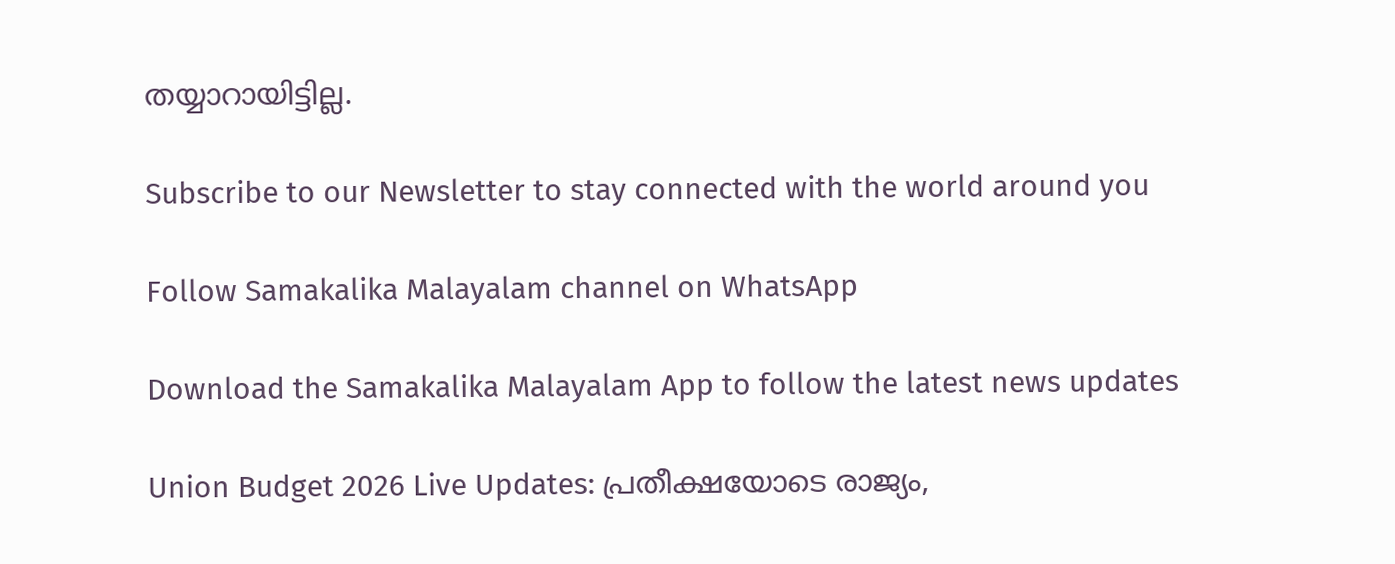തയ്യാറായിട്ടില്ല.

Subscribe to our Newsletter to stay connected with the world around you

Follow Samakalika Malayalam channel on WhatsApp

Download the Samakalika Malayalam App to follow the latest news updates

Union Budget 2026 Live Updates: പ്രതീക്ഷയോടെ രാജ്യം,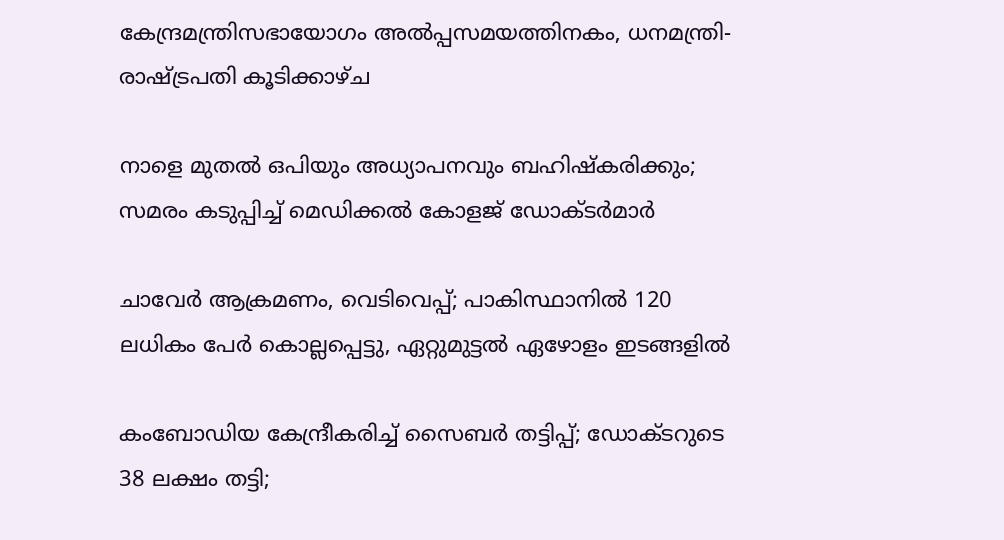കേന്ദ്രമന്ത്രിസഭായോഗം അൽപ്പസമയത്തിനകം, ധനമന്ത്രി- രാഷ്ട്രപതി കൂടിക്കാഴ്ച

നാളെ മുതൽ ഒപിയും അധ്യാപനവും ബഹിഷ്കരിക്കും; സമരം കടുപ്പിച്ച് മെഡിക്കൽ കോളജ് ഡോക്ടർമാർ

ചാവേര്‍ ആക്രമണം, വെടിവെപ്പ്; പാകിസ്ഥാനില്‍ 120 ലധികം പേര്‍ കൊല്ലപ്പെട്ടു, ഏറ്റുമുട്ടല്‍ ഏഴോളം ഇടങ്ങളില്‍

കംബോഡിയ കേന്ദ്രീകരിച്ച് സൈബർ തട്ടിപ്പ്; ഡോക്ടറുടെ 38 ലക്ഷം തട്ടി;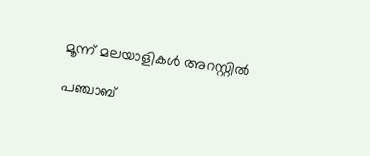മൂന്ന് മലയാളികൾ അറസ്റ്റിൽ

പഞ്ചാബ്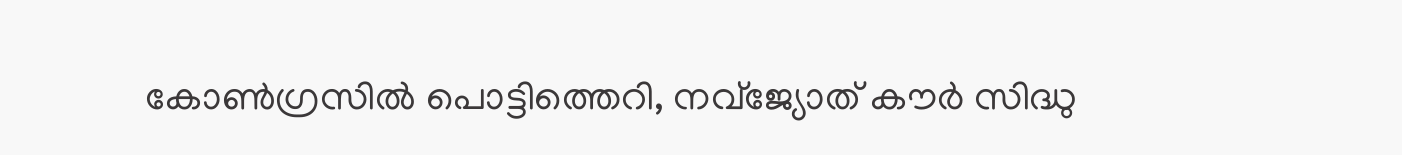കോണ്‍ഗ്രസില്‍ പൊട്ടിത്തെറി, നവ്ജ്യോത് കൗര്‍ സിദ്ധു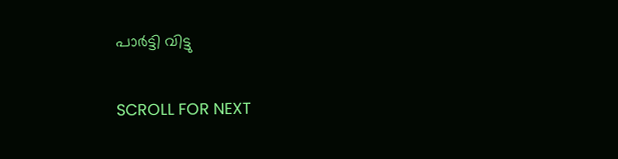പാര്‍ട്ടി വിട്ടു

SCROLL FOR NEXT